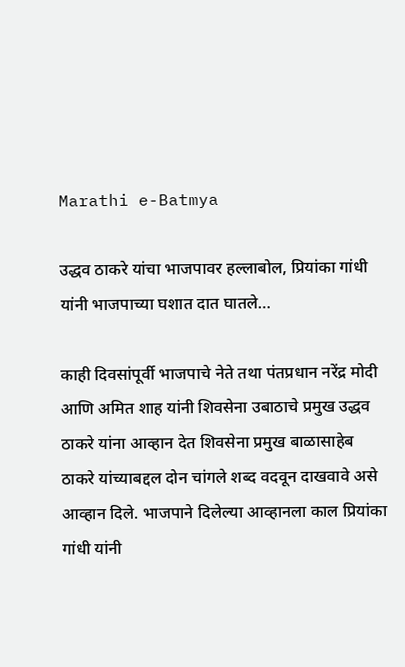Marathi e-Batmya

उद्धव ठाकरे यांचा भाजपावर हल्लाबोल, प्रियांका गांधी यांनी भाजपाच्या घशात दात घातले…

काही दिवसांपूर्वी भाजपाचे नेते तथा पंतप्रधान नरेंद्र मोदी आणि अमित शाह यांनी शिवसेना उबाठाचे प्रमुख उद्धव ठाकरे यांना आव्हान देत शिवसेना प्रमुख बाळासाहेब ठाकरे यांच्याबद्दल दोन चांगले शब्द वदवून दाखवावे असे आव्हान दिले. भाजपाने दिलेल्या आव्हानला काल प्रियांका गांधी यांनी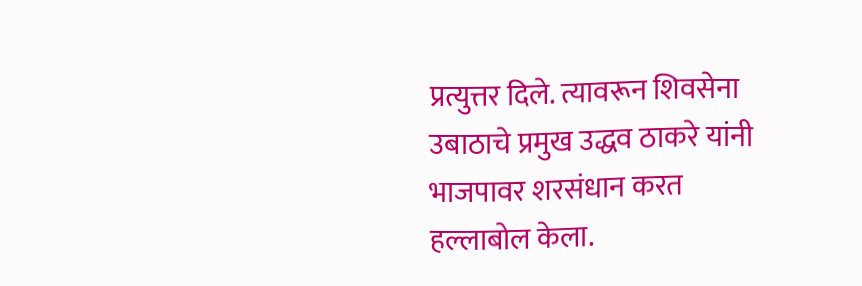प्रत्युत्तर दिले. त्यावरून शिवसेना उबाठाचे प्रमुख उद्धव ठाकरे यांनी भाजपावर शरसंधान करत हल्लाबोल केला.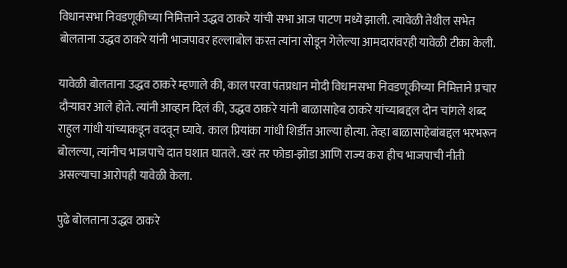विधानसभा निवडणूकीच्या निमित्ताने उद्धव ठाकरे यांची सभा आज पाटण मध्ये झाली. त्यावेळी तेथील सभेत बोलताना उद्धव ठाकरे यांनी भाजपावर हल्लाबोल करत त्यांना सोडून गेलेल्या आमदारांवरही यावेळी टीका केली.

यावेळी बोलताना उद्धव ठाकरे म्हणाले की, काल परवा पंतप्रधान मोदी विधानसभा निवडणूकीच्या निमित्ताने प्रचार दौऱ्यावर आले होते. त्यांनी आव्हान दिलं की, उद्धव ठाकरे यांनी बाळासाहेब ठाकरे यांच्याबद्दल दोन चांगले शब्द राहुल गांधी यांच्याकडून वदवून घ्यावे. काल प्रियांका गांधी शिर्डीत आल्या होत्या. तेव्हा बाळासाहेबांबद्दल भरभरून बोलल्या, त्यांनीच भाजपाचे दात घशात घातले. खरं तर फोडा-झोडा आणि राज्य करा हीच भाजपाची नीती असल्याचा आरोपही यावेळी केला.

पुढे बोलताना उद्धव ठाकरे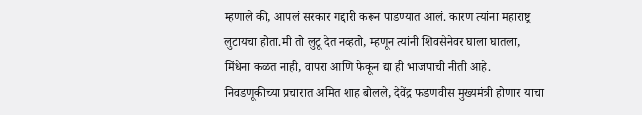म्हणाले की, आपलं सरकार गद्दारी करून पाडण्यात आलं. कारण त्यांना महाराष्ट्र लुटायचा होता.मी तो लुटू देत नव्हतो, म्हणून त्यांनी शिवसेनेवर घाला घातला, मिंधेना कळत नाही, वापरा आणि फेकून द्या ही भाजपाची नीती आहे. निवडणूकीच्या प्रचारात अमित शाह बोलले, देवेंद्र फडणवीस मुख्यमंत्री होणार याचा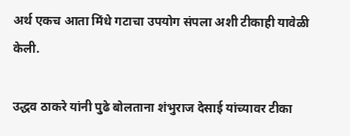अर्थ एकच आता मिंधे गटाचा उपयोग संपला अशी टीकाही यावेळी केली.

उद्धव ठाकरे यांनी पुढे बोलताना शंभुराज देसाई यांच्यावर टीका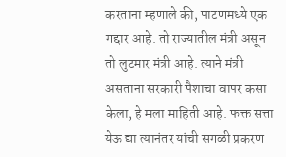करताना म्हणाले की, पाटणमध्ये एक गद्दार आहे. तो राज्यातील मंत्री असून तो लुटमार मंत्री आहे. त्याने मंत्री असताना सरकारी पैशाचा वापर कसा केला, हे मला माहिती आहे. फक्त सत्ता येऊ द्या त्यानंतर यांची सगळी प्रकरण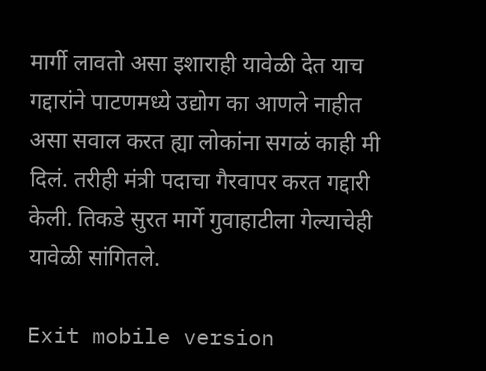मार्गी लावतो असा इशाराही यावेळी देत याच गद्दारांने पाटणमध्ये उद्योग का आणले नाहीत असा सवाल करत ह्या लोकांना सगळं काही मी दिलं. तरीही मंत्री पदाचा गैरवापर करत गद्दारी केली. तिकडे सुरत मार्गे गुवाहाटीला गेल्याचेही यावेळी सांगितले.

Exit mobile version